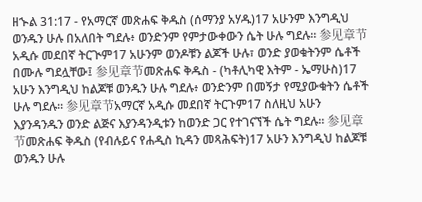ዘኍል 31:17 - የአማርኛ መጽሐፍ ቅዱስ (ሰማንያ አሃዱ)17 አሁንም እንግዲህ ወንዱን ሁሉ በአለበት ግደሉ፥ ወንድንም የምታውቀውን ሴት ሁሉ ግደሉ። 参见章节አዲሱ መደበኛ ትርጒም17 አሁንም ወንዶቹን ልጆች ሁሉ፣ ወንድ ያወቁትንም ሴቶች በሙሉ ግደሏቸው፤ 参见章节መጽሐፍ ቅዱስ - (ካቶሊካዊ እትም - ኤማሁስ)17 አሁን እንግዲህ ከልጆቹ ወንዱን ሁሉ ግደሉ፥ ወንድንም በመኝታ የሚያውቁትን ሴቶች ሁሉ ግደሉ። 参见章节አማርኛ አዲሱ መደበኛ ትርጉም17 ስለዚህ አሁን እያንዳንዱን ወንድ ልጅና እያንዳንዲቱን ከወንድ ጋር የተገናኘች ሴት ግደሉ። 参见章节መጽሐፍ ቅዱስ (የብሉይና የሐዲስ ኪዳን መጻሕፍት)17 አሁን እንግዲህ ከልጆቹ ወንዱን ሁሉ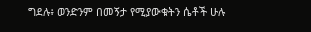ግደሉ፥ ወንድንም በመኝታ የሚያውቁትን ሴቶች ሁሉ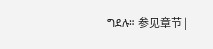ግደሉ። 参见章节 |